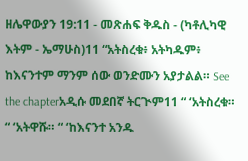ዘሌዋውያን 19:11 - መጽሐፍ ቅዱስ - (ካቶሊካዊ እትም - ኤማሁስ)11 “አትስረቁ፥ አትካዱም፥ ከእናንተም ማንም ሰው ወንድሙን አያታልል። See the chapterአዲሱ መደበኛ ትርጒም11 “ ‘አትስረቁ። “ ‘አትዋሹ። “ ‘ከእናንተ አንዱ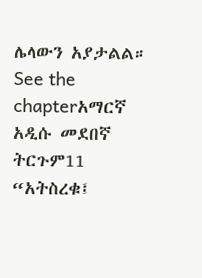ሌላውን አያታልል። See the chapterአማርኛ አዲሱ መደበኛ ትርጉም11 “አትስረቁ፤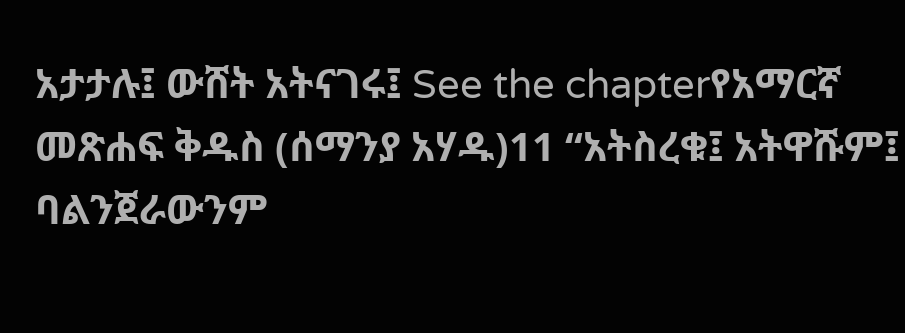አታታሉ፤ ውሸት አትናገሩ፤ See the chapterየአማርኛ መጽሐፍ ቅዱስ (ሰማንያ አሃዱ)11 “አትስረቁ፤ አትዋሹም፤ ባልንጀራውንም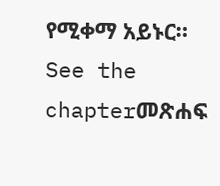የሚቀማ አይኑር። See the chapterመጽሐፍ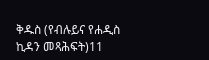ቅዱስ (የብሉይና የሐዲስ ኪዳን መጻሕፍት)11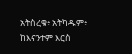አትስረቁ፥ አትካዱም፥ ከእናንተም እርስ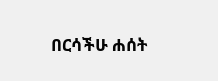በርሳችሁ ሐሰት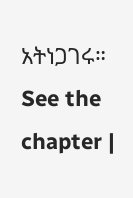አትነጋገሩ። See the chapter |